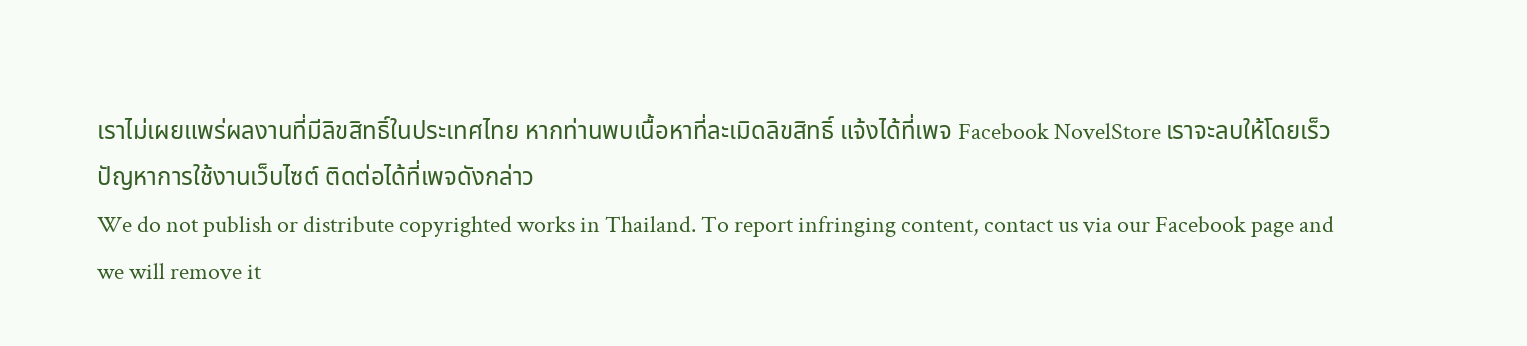เราไม่เผยแพร่ผลงานที่มีลิขสิทธิ์ในประเทศไทย หากท่านพบเนื้อหาที่ละเมิดลิขสิทธิ์ แจ้งได้ที่เพจ Facebook NovelStore เราจะลบให้โดยเร็ว
ปัญหาการใช้งานเว็บไซต์ ติดต่อได้ที่เพจดังกล่าว
We do not publish or distribute copyrighted works in Thailand. To report infringing content, contact us via our Facebook page and we will remove it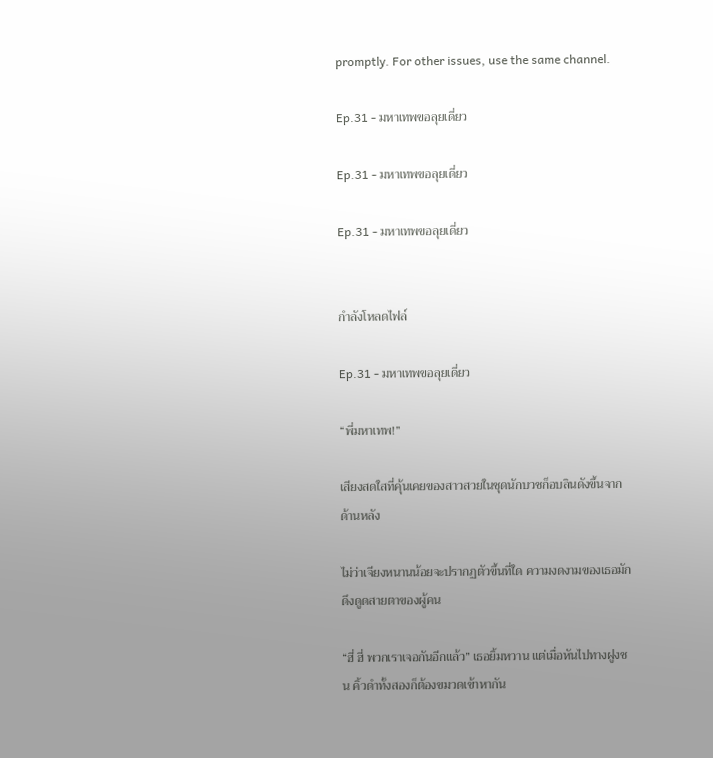promptly. For other issues, use the same channel.

Ep.31 - มหาเทพขอลุยเดี่ยว

Ep.31 - มหาเทพขอลุยเดี่ยว

Ep.31 - มหาเทพขอลุยเดี่ยว


กำลังโหลดไฟล์

Ep.31 - มหาเทพขอลุยเดี่ยว

“พี่มหาเทพ!”

เสียงสดใสที่คุ้นเคยของสาวสวยในชุดนักบวชก็อบลินดังขึ้นจากด้านหลัง

ไม่ว่าเจียงหนานน้อยจะปรากฏตัวขึ้นที่ใด ความงดงามของเธอมักดึงดูดสายตาของผู้คน

“ฮี่ ฮี่ พวกเราเจอกันอีกแล้ว” เธอยิ้มหวาน แต่เมื่อหันไปทางฝูงชน คิ้วดำทั้งสองก็ต้องขมวดเข้าหากัน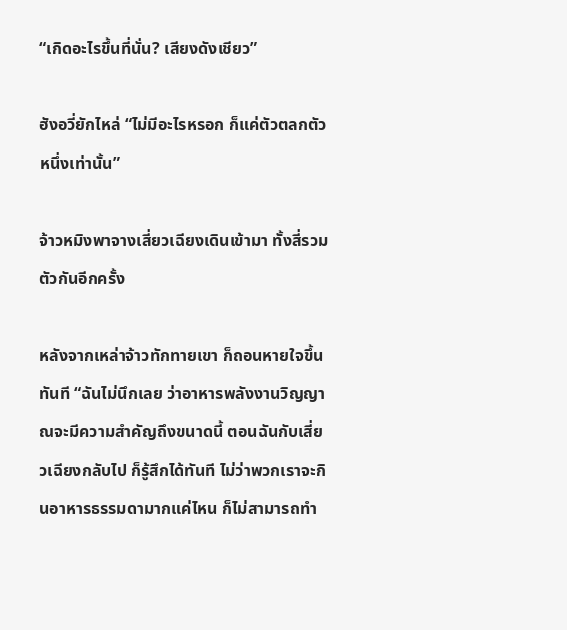“เกิดอะไรขึ้นที่นั่น? เสียงดังเชียว”

ฮังอวี่ยักไหล่ “ไม่มีอะไรหรอก ก็แค่ตัวตลกตัวหนึ่งเท่านั้น”

จ้าวหมิงพาจางเสี่ยวเฉียงเดินเข้ามา ทั้งสี่รวมตัวกันอีกครั้ง

หลังจากเหล่าจ้าวทักทายเขา ก็ถอนหายใจขึ้นทันที “ฉันไม่นึกเลย ว่าอาหารพลังงานวิญญาณจะมีความสำคัญถึงขนาดนี้ ตอนฉันกับเสี่ยวเฉียงกลับไป ก็รู้สึกได้ทันที ไม่ว่าพวกเราจะกินอาหารธรรมดามากแค่ไหน ก็ไม่สามารถทำ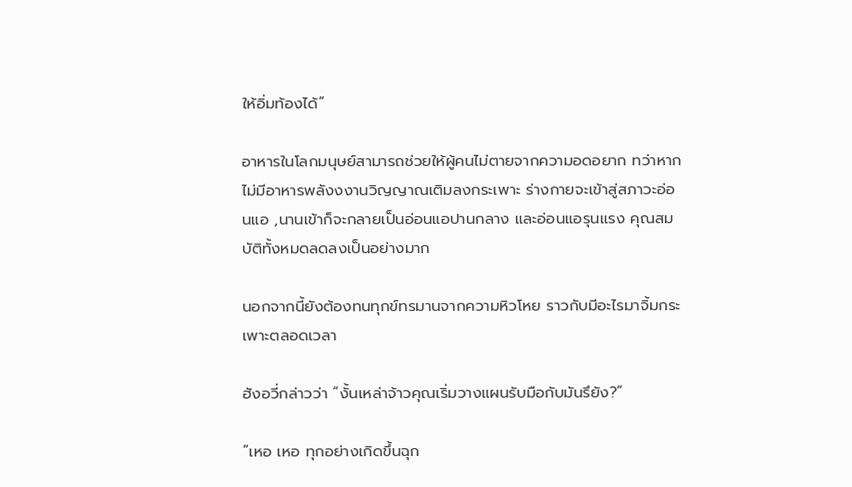ให้อิ่มท้องได้”

อาหารในโลกมนุษย์สามารถช่วยให้ผู้คนไม่ตายจากความอดอยาก ทว่าหากไม่มีอาหารพลังงงานวิญญาณเติมลงกระเพาะ ร่างกายจะเข้าสู่สภาวะอ่อนแอ ,นานเข้าก็จะกลายเป็นอ่อนแอปานกลาง และอ่อนแอรุนแรง คุณสมบัติทั้งหมดลดลงเป็นอย่างมาก

นอกจากนี้ยังต้องทนทุกข์ทรมานจากความหิวโหย ราวกับมีอะไรมาจิ้มกระเพาะตลอดเวลา

ฮังอวี่กล่าวว่า “งั้นเหล่าจ้าวคุณเริ่มวางแผนรับมือกับมันรึยัง?”

“เหอ เหอ ทุกอย่างเกิดขึ้นฉุก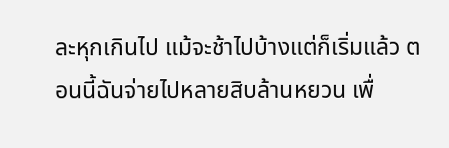ละหุกเกินไป แม้จะช้าไปบ้างแต่ก็เริ่มแล้ว ตอนนี้ฉันจ่ายไปหลายสิบล้านหยวน เพื่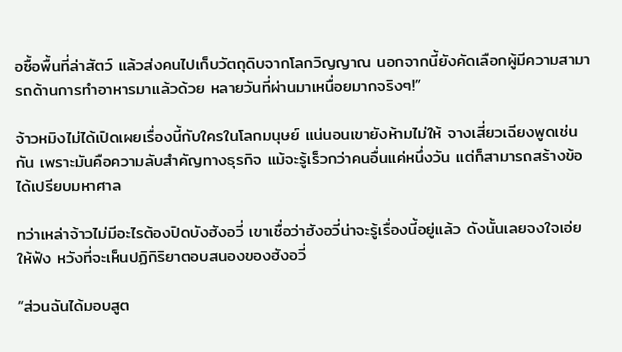อซื้อพื้นที่ล่าสัตว์ แล้วส่งคนไปเก็บวัตถุดิบจากโลกวิญญาณ นอกจากนี้ยังคัดเลือกผู้มีความสามารถด้านการทำอาหารมาแล้วด้วย หลายวันที่ผ่านมาเหนื่อยมากจริงๆ!”

จ้าวหมิงไม่ได้เปิดเผยเรื่องนี้กับใครในโลกมนุษย์ แน่นอนเขายังห้ามไม่ให้ จางเสี่ยวเฉียงพูดเช่นกัน เพราะมันคือความลับสำคัญทางธุรกิจ แม้จะรู้เร็วกว่าคนอื่นแค่หนึ่งวัน แต่ก็สามารถสร้างข้อได้เปรียบมหาศาล

ทว่าเหล่าจ้าวไม่มีอะไรต้องปิดบังฮังอวี่ เขาเชื่อว่าฮังอวี่น่าจะรู้เรื่องนี้อยู่แล้ว ดังนั้นเลยจงใจเอ่ยให้ฟัง หวังที่จะเห็นปฏิกิริยาตอบสนองของฮังอวี่

“ส่วนฉันได้มอบสูต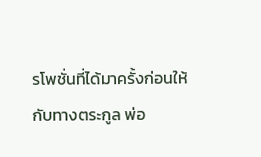รโพชั่นที่ได้มาครั้งก่อนให้กับทางตระกูล พ่อ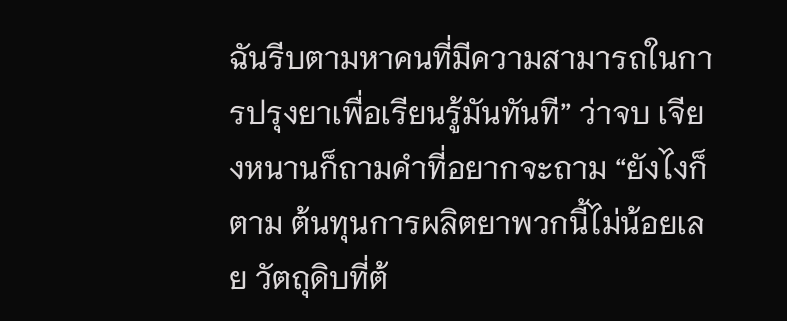ฉันรีบตามหาคนที่มีความสามารถในการปรุงยาเพื่อเรียนรู้มันทันที” ว่าจบ เจียงหนานก็ถามคำที่อยากจะถาม “ยังไงก็ตาม ต้นทุนการผลิตยาพวกนี้ไม่น้อยเลย วัตถุดิบที่ต้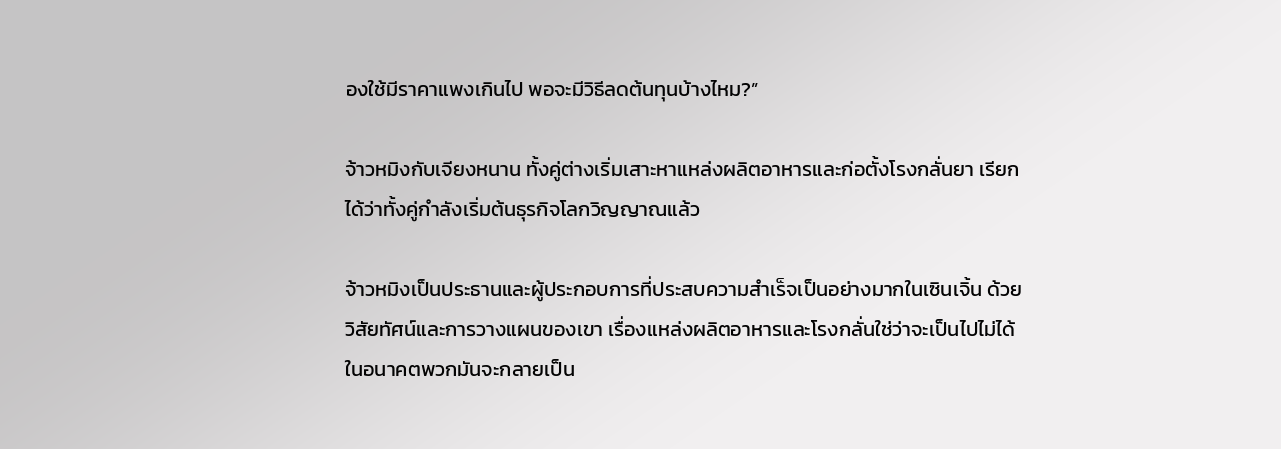องใช้มีราคาแพงเกินไป พอจะมีวิธีลดต้นทุนบ้างไหม?”

จ้าวหมิงกับเจียงหนาน ทั้งคู่ต่างเริ่มเสาะหาแหล่งผลิตอาหารและก่อตั้งโรงกลั่นยา เรียกได้ว่าทั้งคู่กำลังเริ่มต้นธุรกิจโลกวิญญาณแล้ว

จ้าวหมิงเป็นประธานและผู้ประกอบการที่ประสบความสำเร็จเป็นอย่างมากในเซินเจิ้น ด้วยวิสัยทัศน์และการวางแผนของเขา เรื่องแหล่งผลิตอาหารและโรงกลั่นใช่ว่าจะเป็นไปไม่ได้ ในอนาคตพวกมันจะกลายเป็น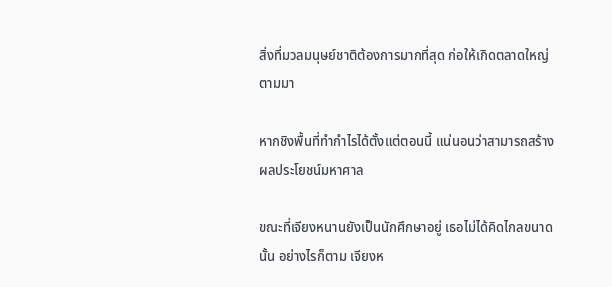สิ่งที่มวลมนุษย์ชาติต้องการมากที่สุด ก่อให้เกิดตลาดใหญ่ตามมา

หากชิงพื้นที่ทำกำไรได้ตั้งแต่ตอนนี้ แน่นอนว่าสามารถสร้างผลประโยชน์มหาศาล

ขณะที่เจียงหนานยังเป็นนักศึกษาอยู่ เธอไม่ได้คิดไกลขนาดนั้น อย่างไรก็ตาม เจียงห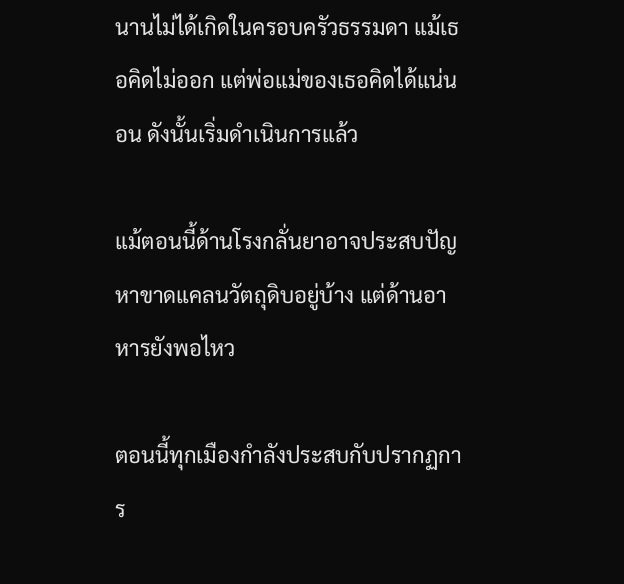นานไม่ได้เกิดในครอบครัวธรรมดา แม้เธอคิดไม่ออก แต่พ่อแม่ของเธอคิดได้แน่นอน ดังนั้นเริ่มดำเนินการแล้ว

แม้ตอนนี้ด้านโรงกลั่นยาอาจประสบปัญหาขาดแคลนวัตถุดิบอยู่บ้าง แต่ด้านอาหารยังพอไหว

ตอนนี้ทุกเมืองกำลังประสบกับปรากฏการ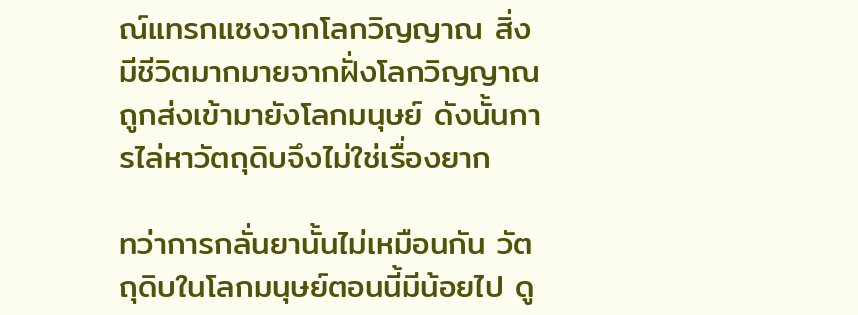ณ์แทรกแซงจากโลกวิญญาณ สิ่งมีชีวิตมากมายจากฝั่งโลกวิญญาณถูกส่งเข้ามายังโลกมนุษย์ ดังนั้นการไล่หาวัตถุดิบจึงไม่ใช่เรื่องยาก

ทว่าการกลั่นยานั้นไม่เหมือนกัน วัตถุดิบในโลกมนุษย์ตอนนี้มีน้อยไป ดู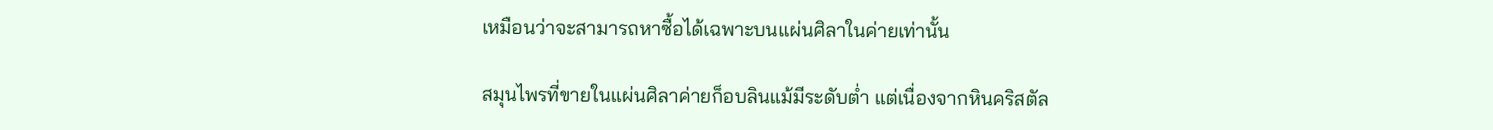เหมือนว่าจะสามารถหาซื้อได้เฉพาะบนแผ่นศิลาในค่ายเท่านั้น

สมุนไพรที่ขายในแผ่นศิลาค่ายก็อบลินแม้มีระดับต่ำ แต่เนื่องจากหินคริสตัล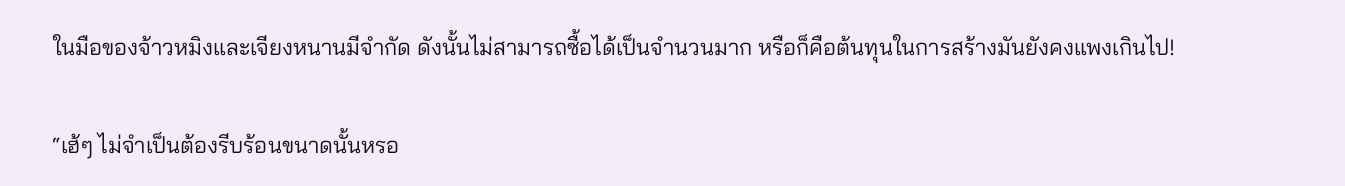ในมือของจ้าวหมิงและเจียงหนานมีจำกัด ดังนั้นไม่สามารถซื้อได้เป็นจำนวนมาก หรือก็คือต้นทุนในการสร้างมันยังคงแพงเกินไป!

“เฮ้ๆ ไม่จำเป็นต้องรีบร้อนขนาดนั้นหรอ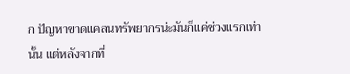ก ปัญหาขาดแคลนทรัพยากรน่ะมันก็แค่ช่วงแรกเท่านั้น แต่หลังจากที่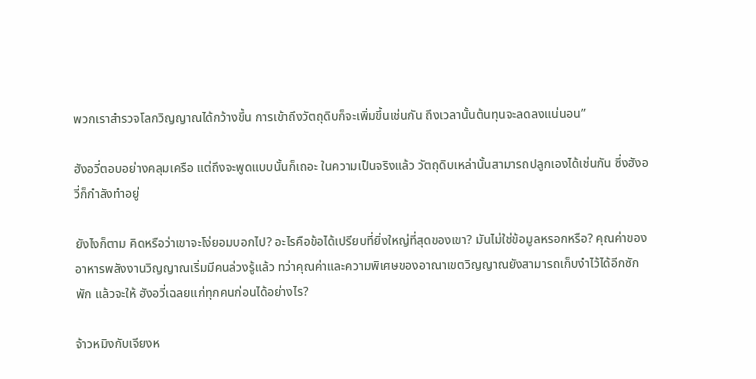พวกเราสำรวจโลกวิญญาณได้กว้างขึ้น การเข้าถึงวัตถุดิบก็จะเพิ่มขึ้นเช่นกัน ถึงเวลานั้นต้นทุนจะลดลงแน่นอน”

ฮังอวี่ตอบอย่างคลุมเครือ แต่ถึงจะพูดแบบนั้นก็เถอะ ในความเป็นจริงแล้ว วัตถุดิบเหล่านั้นสามารถปลูกเองได้เช่นกัน ซึ่งฮังอวี่ก็กำลังทำอยู่

ยังไงก็ตาม คิดหรือว่าเขาจะโง่ยอมบอกไป? อะไรคือข้อได้เปรียบที่ยิ่งใหญ่ที่สุดของเขา? มันไม่ใช่ข้อมูลหรอกหรือ? คุณค่าของอาหารพลังงานวิญญาณเริ่มมีคนล่วงรู้แล้ว ทว่าคุณค่าและความพิเศษของอาณาเขตวิญญาณยังสามารถเก็บงำไว้ได้อีกซักพัก แล้วจะให้ ฮังอวี่เฉลยแก่ทุกคนก่อนได้อย่างไร?

จ้าวหมิงกับเจียงห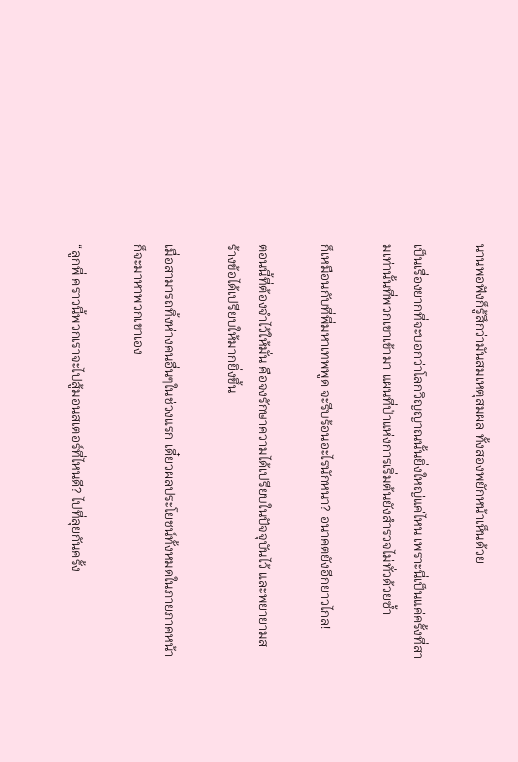นานพอฟังก็รู้สึกว่ามันสมเหตุสมผล ทั้งสองพยักหน้าเห็นด้วย

เป็นเรื่องยากที่จะบอกว่าโลกวิญญาณนั้นยิ่งใหญ่แค่ไหน เพราะนี่เป็นแค่ครั้งที่สามเท่านั้นที่พวกเขาเข้ามา แผนที่ป่าแห่งการเริ่มต้นยังสำรวจไม่ทั่วด้วยซ้ำ

ก็เหมือนกับที่พี่มหาเทพพูด จะรีบร้อนอะไรนักหนา? อนาคตยังอีกยาวไกล!

ตอนนี้ที่ต้องจำไว้ให้มั่น คือจงรักษาความได้เปรียบในปัจจุบันไว้ และพยายามสร้างข้อได้เปรียบให้มากยิ่งขึ้น

เมื่อสามารถทิ้งห่างคนอื่นๆในช่วงแรก เดี๋ยวผลประโยชน์ทั้งหมดในภายภาคหน้าก็จะมาหาพวกเขาเอง

“ลูกพี่ คราวนี้พวกเราจะไปสู้มอนสเตอร์ที่ไหนดี? ไปที่ลุยกันครั้ง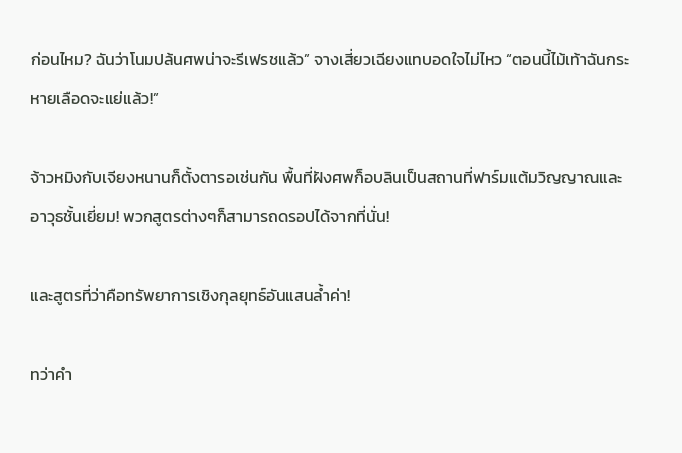ก่อนไหม? ฉันว่าโนมปล้นศพน่าจะรีเฟรชแล้ว” จางเสี่ยวเฉียงแทบอดใจไม่ไหว “ตอนนี้ไม้เท้าฉันกระหายเลือดจะแย่แล้ว!”

จ้าวหมิงกับเจียงหนานก็ตั้งตารอเช่นกัน พื้นที่ฝังศพก็อบลินเป็นสถานที่ฟาร์มแต้มวิญญาณและอาวุธชั้นเยี่ยม! พวกสูตรต่างๆก็สามารถดรอปได้จากที่นั่น!

และสูตรที่ว่าคือทรัพยาการเชิงกุลยุทธ์อันแสนล้ำค่า!

ทว่าคำ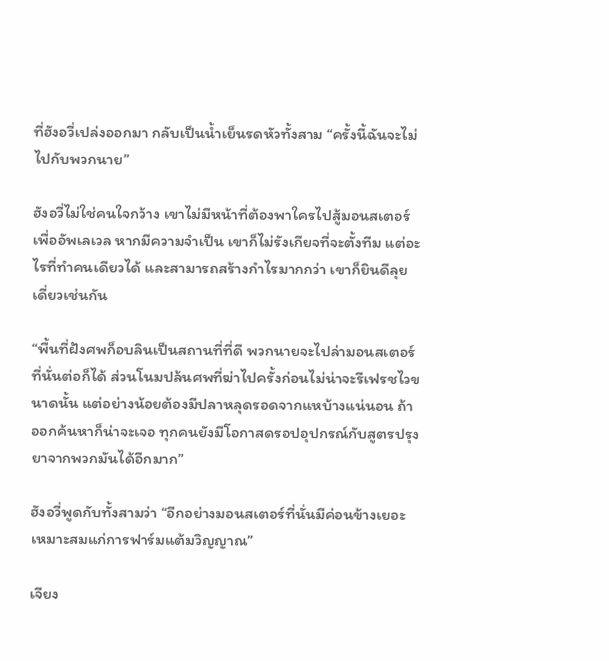ที่ฮังอวี่เปล่งออกมา กลับเป็นน้ำเย็นรดหัวทั้งสาม “ครั้งนี้ฉันจะไม่ไปกับพวกนาย”

ฮังอวี่ไม่ใช่คนใจกว้าง เขาไม่มีหน้าที่ต้องพาใครไปสู้มอนสเตอร์เพื่ออัพเลเวล หากมีความจำเป็น เขาก็ไม่รังเกียจที่จะตั้งทีม แต่อะไรที่ทำคนเดียวได้ และสามารถสร้างกำไรมากกว่า เขาก็ยินดีลุยเดี่ยวเช่นกัน

“พื้นที่ฝังศพก็อบลินเป็นสถานที่ที่ดี พวกนายจะไปล่ามอนสเตอร์ที่นั่นต่อก็ได้ ส่วนโนมปล้นศพที่ฆ่าไปครั้งก่อนไม่น่าจะรีเฟรชไวขนาดนั้น แต่อย่างน้อยต้องมีปลาหลุดรอดจากแหบ้างแน่นอน ถ้าออกค้นหาก็น่าจะเจอ ทุกคนยังมีโอกาสดรอปอุปกรณ์กับสูตรปรุงยาจากพวกมันได้อีกมาก”

ฮังอวี่พูดกับทั้งสามว่า “อีกอย่างมอนสเตอร์ที่นั่นมีค่อนข้างเยอะ เหมาะสมแก่การฟาร์มแต้มวิญญาณ”

เจียง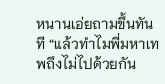หนานเอ่ยถามขึ้นทันที “แล้วทำไมพี่มหาเทพถึงไม่ไปด้วยกัน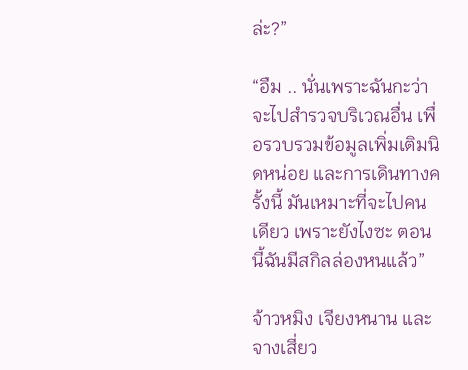ล่ะ?”

“อืม .. นั่นเพราะฉันกะว่าจะไปสำรวจบริเวณอื่น เพื่อรวบรวมข้อมูลเพิ่มเติมนิดหน่อย และการเดินทางครั้งนี้ มันเหมาะที่จะไปคนเดียว เพราะยังไงซะ ตอนนี้ฉันมีสกิลล่องหนแล้ว”

จ้าวหมิง เจียงหนาน และจางเสี่ยว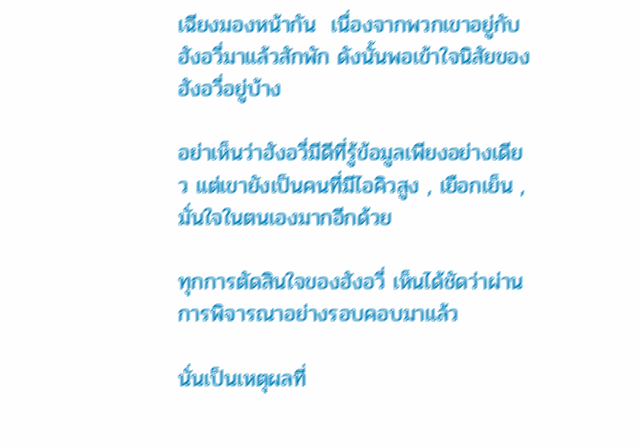เฉียงมองหน้ากัน  เนื่องจากพวกเขาอยู่กับฮังอวี่มาแล้วสักพัก ดังนั้นพอเข้าใจนิสัยของฮังอวี่อยู่บ้าง

อย่าเห็นว่าฮังอวี่มีดีที่รู้ข้อมูลเพียงอย่างเดียว แต่เขายังเป็นคนที่มีไอคิวสูง , เยือกเย็น , มั่นใจในตนเองมากอีกด้วย

ทุกการตัดสินใจของฮังอวี่ เห็นได้ชัดว่าผ่านการพิจารณาอย่างรอบคอบมาแล้ว

นั่นเป็นเหตุผลที่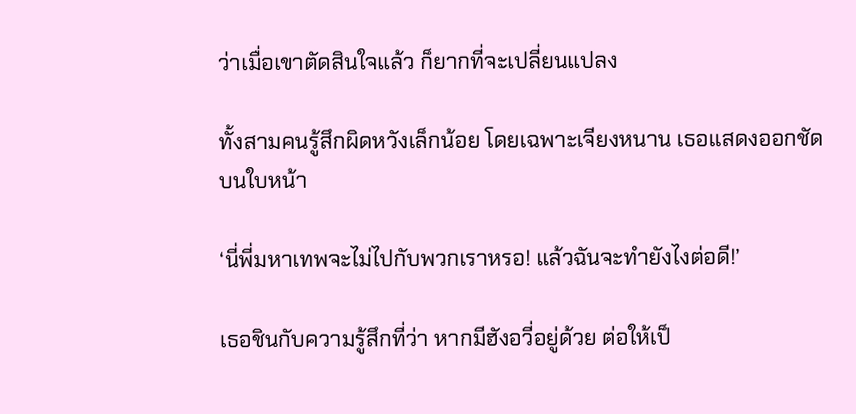ว่าเมื่อเขาตัดสินใจแล้ว ก็ยากที่จะเปลี่ยนแปลง

ทั้งสามคนรู้สึกผิดหวังเล็กน้อย โดยเฉพาะเจียงหนาน เธอแสดงออกชัดบนใบหน้า

‘นี่พี่มหาเทพจะไม่ไปกับพวกเราหรอ! แล้วฉันจะทำยังไงต่อดี!’

เธอชินกับความรู้สึกที่ว่า หากมีฮังอวี่อยู่ด้วย ต่อให้เป็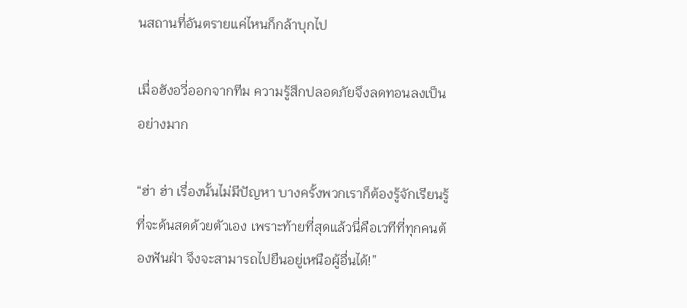นสถานที่อันตรายแค่ไหนก็กล้าบุกไป

เมื่อฮังอวี่ออกจากทีม ความรู้สึกปลอดภัยจึงลดทอนลงเป็นอย่างมาก

“ฮ่า ฮ่า เรื่องนั้นไม่มีปัญหา บางครั้งพวกเราก็ต้องรู้จักเรียนรู้ที่จะด้นสดด้วยตัวเอง เพราะท้ายที่สุดแล้วนี่คือเวทีที่ทุกคนต้องฟันฝ่า จึงจะสามารถไปยืนอยู่เหนือผู้อื่นได้!”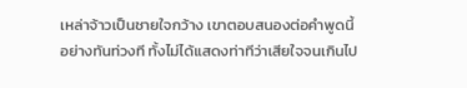เหล่าจ้าวเป็นชายใจกว้าง เขาตอบสนองต่อคำพูดนี้อย่างทันท่วงที ทั้งไม่ได้แสดงท่าทีว่าเสียใจจนเกินไป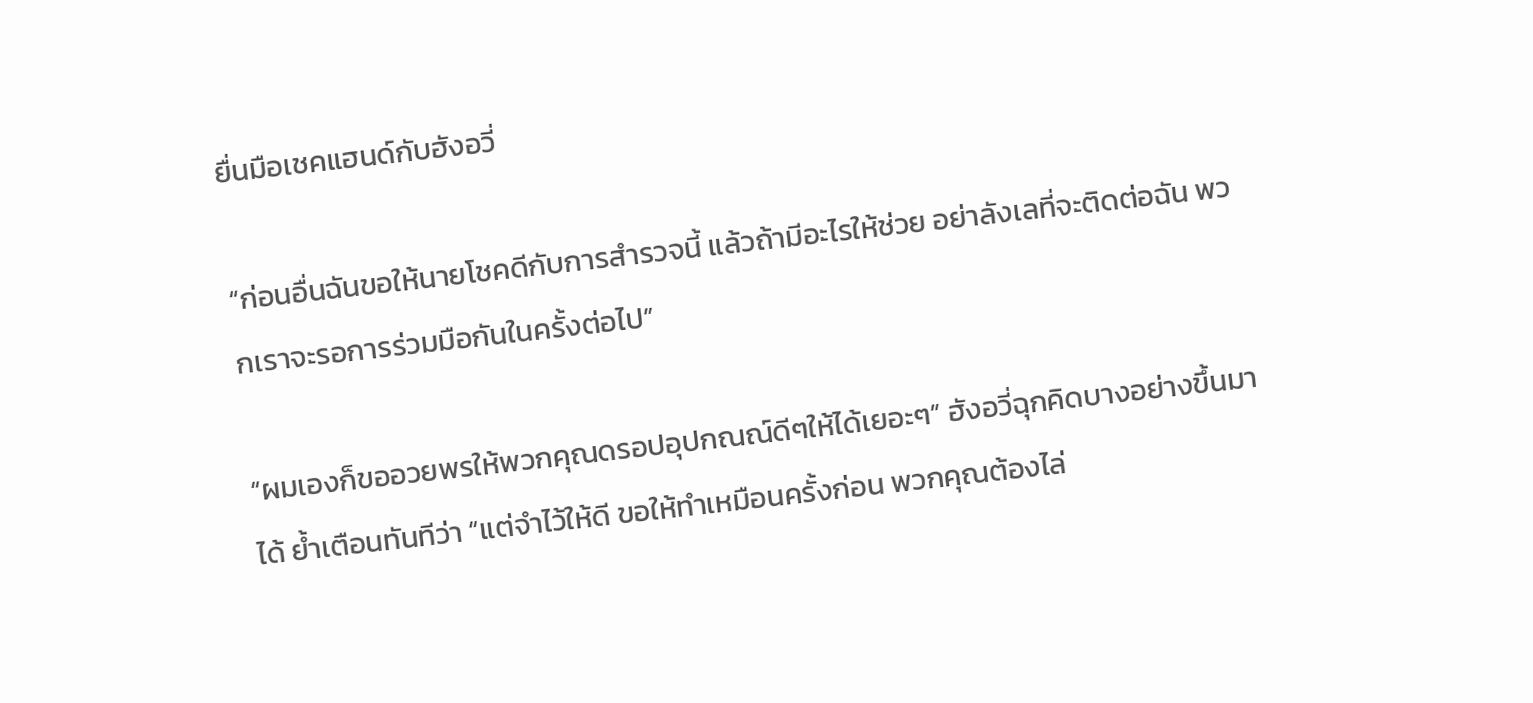ยื่นมือเชคแฮนด์กับฮังอวี่

“ก่อนอื่นฉันขอให้นายโชคดีกับการสำรวจนี้ แล้วถ้ามีอะไรให้ช่วย อย่าลังเลที่จะติดต่อฉัน พวกเราจะรอการร่วมมือกันในครั้งต่อไป”

“ผมเองก็ขออวยพรให้พวกคุณดรอปอุปกณณ์ดีๆให้ได้เยอะๆ” ฮังอวี่ฉุกคิดบางอย่างขึ้นมาได้ ย้ำเตือนทันทีว่า “แต่จำไว้ให้ดี ขอให้ทำเหมือนครั้งก่อน พวกคุณต้องไล่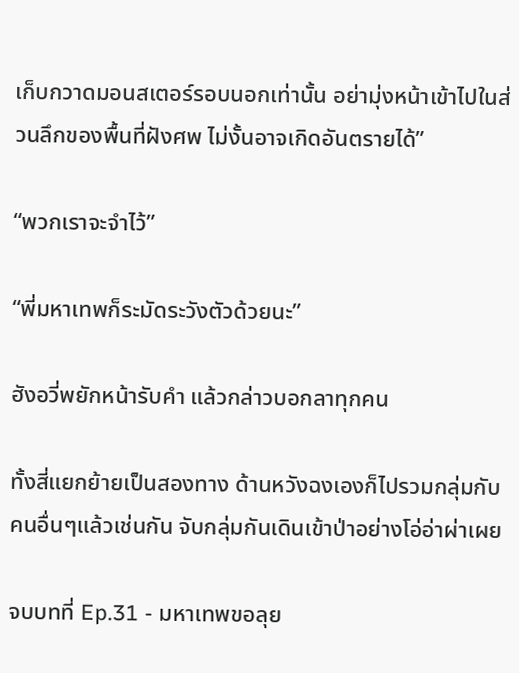เก็บกวาดมอนสเตอร์รอบนอกเท่านั้น อย่ามุ่งหน้าเข้าไปในส่วนลึกของพื้นที่ฝังศพ ไม่งั้นอาจเกิดอันตรายได้”

“พวกเราจะจำไว้”

“พี่มหาเทพก็ระมัดระวังตัวด้วยนะ”

ฮังอวี่พยักหน้ารับคำ แล้วกล่าวบอกลาทุกคน

ทั้งสี่แยกย้ายเป็นสองทาง ด้านหวังฉงเองก็ไปรวมกลุ่มกับคนอื่นๆแล้วเช่นกัน จับกลุ่มกันเดินเข้าป่าอย่างโอ่อ่าผ่าเผย

จบบทที่ Ep.31 - มหาเทพขอลุย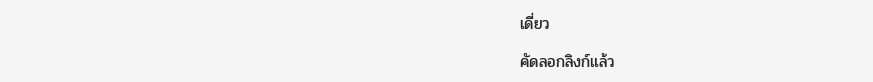เดี่ยว

คัดลอกลิงก์แล้ว